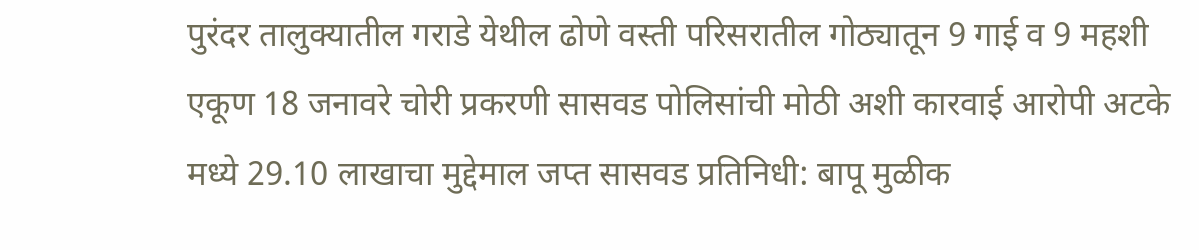पुरंदर तालुक्यातील गराडे येथील ढोणे वस्ती परिसरातील गोठ्यातून 9 गाई व 9 महशी एकूण 18 जनावरे चोरी प्रकरणी सासवड पोलिसांची मोठी अशी कारवाई आरोपी अटके मध्ये 29.10 लाखाचा मुद्देमाल जप्त सासवड प्रतिनिधी: बापू मुळीक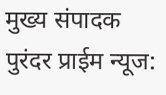मुख्य संपादक पुरंदर प्राईम न्यूज: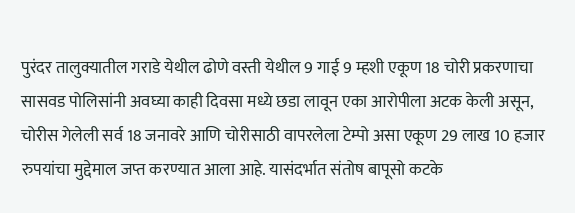पुरंदर तालुक्यातील गराडे येथील ढोणे वस्ती येथील 9 गाई 9 म्हशी एकूण 18 चोरी प्रकरणाचा सासवड पोलिसांनी अवघ्या काही दिवसा मध्ये छडा लावून एका आरोपीला अटक केली असून, चोरीस गेलेली सर्व 18 जनावरे आणि चोरीसाठी वापरलेला टेम्पो असा एकूण 29 लाख 10 हजार रुपयांचा मुद्देमाल जप्त करण्यात आला आहे. यासंदर्भात संतोष बापूसो कटके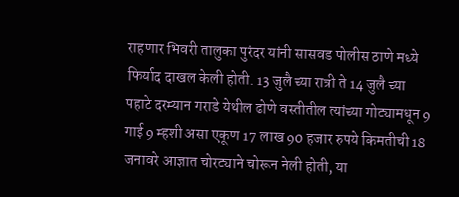राहणार भिवरी तालुका पुरंदर यांनी सासवड पोलीस ठाणे मध्ये फिर्याद दाखल केली होती. 13 जुलै च्या रात्री ते 14 जुलै च्या पहाटे दरम्यान गराडे येथील ढोणे वस्तीतील त्यांच्या गोट्यामधून 9 गाई 9 म्हशी असा एकूण 17 लाख 90 हजार रुपये किमतीची 18 जनावरे आज्ञात चोरट्याने चोरून नेली होती, या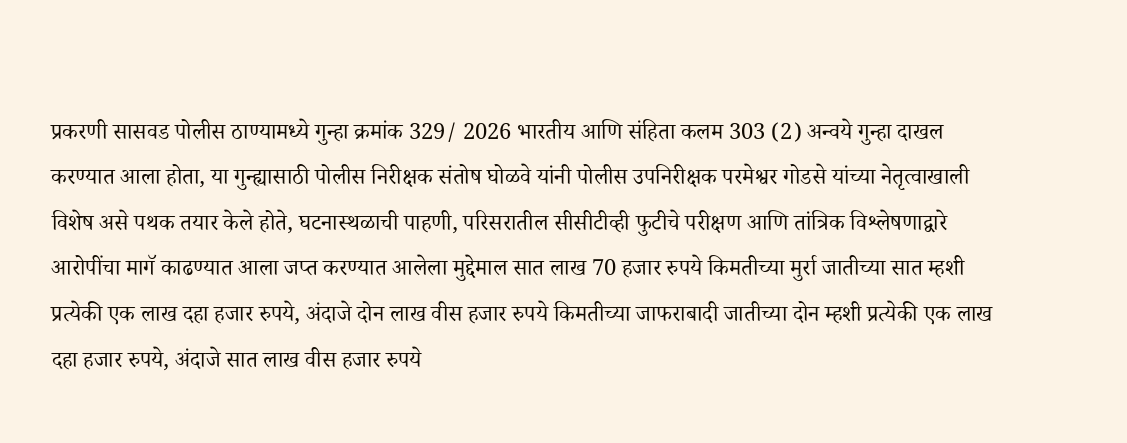प्रकरणी सासवड पोलीस ठाण्यामध्ये गुन्हा क्रमांक 329/ 2026 भारतीय आणि संहिता कलम 303 (2) अन्वये गुन्हा दाखल करण्यात आला होता, या गुन्ह्यासाठी पोलीस निरीक्षक संतोष घोळवे यांनी पोलीस उपनिरीक्षक परमेश्वर गोडसे यांच्या नेतृत्वाखाली विशेष असे पथक तयार केले होते, घटनास्थळाची पाहणी, परिसरातील सीसीटीव्ही फुटीचे परीक्षण आणि तांत्रिक विश्लेषणाद्वारे आरोपींचा मागॅ काढण्यात आला जप्त करण्यात आलेला मुद्देमाल सात लाख 70 हजार रुपये किमतीच्या मुर्रा जातीच्या सात म्हशी प्रत्येकी एक लाख दहा हजार रुपये, अंदाजे दोन लाख वीस हजार रुपये किमतीच्या जाफराबादी जातीच्या दोन म्हशी प्रत्येकी एक लाख दहा हजार रुपये, अंदाजे सात लाख वीस हजार रुपये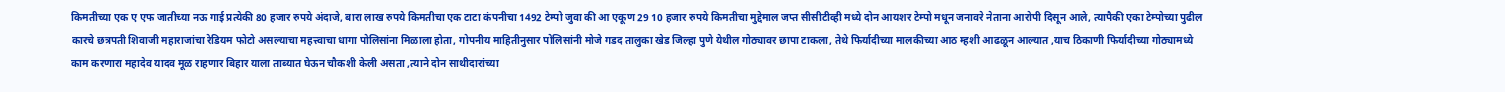किमतीच्या एक ए एफ जातीच्या नऊ गाई प्रत्येकी 80 हजार रुपये अंदाजे, बारा लाख रुपये किमतीचा एक टाटा कंपनीचा 1492 टेम्पो जुवा की आ एकूण 29 10 हजार रुपये किमतीचा मुद्देमाल जप्त सीसीटीव्ही मध्ये दोन आयशर टेम्पो मधून जनावरे नेताना आरोपी दिसून आले, त्यापैकी एका टेम्पोच्या पुढील कारचे छत्रपती शिवाजी महाराजांचा रेडियम फोटो असल्याचा महत्त्वाचा धागा पोलिसांना मिळाला होता, गोपनीय माहितीनुसार पोलिसांनी मोजे गडद तालुका खेड जिल्हा पुणे येथील गोठ्यावर छापा टाकला, तेथे फिर्यादीच्या मालकीच्या आठ म्हशी आढळून आल्यात ,याच ठिकाणी फिर्यादीच्या गोठ्यामध्ये काम करणारा महादेव यादव मूळ राहणार बिहार याला ताब्यात घेऊन चौकशी केली असता ,त्याने दोन साथीदारांच्या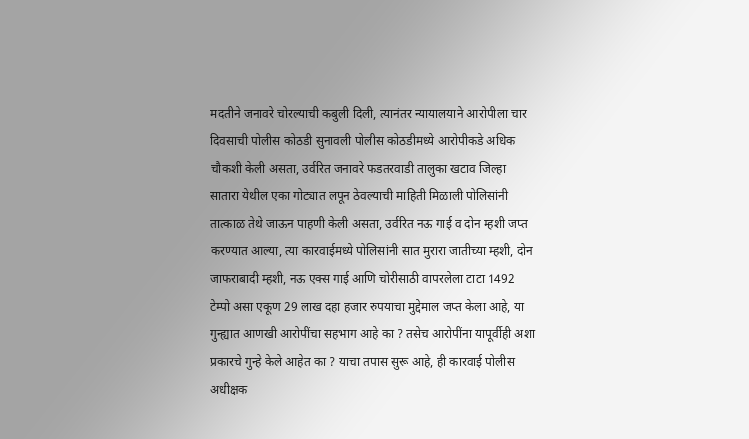मदतीने जनावरे चोरल्याची कबुली दिली, त्यानंतर न्यायालयाने आरोपीला चार दिवसाची पोलीस कोठडी सुनावली पोलीस कोठडीमध्ये आरोपीकडे अधिक चौकशी केली असता, उर्वरित जनावरे फडतरवाडी तालुका खटाव जिल्हा सातारा येथील एका गोट्यात लपून ठेवल्याची माहिती मिळाली पोलिसांनी तात्काळ तेथे जाऊन पाहणी केली असता, उर्वरित नऊ गाई व दोन म्हशी जप्त करण्यात आल्या, त्या कारवाईमध्ये पोलिसांनी सात मुरारा जातीच्या म्हशी, दोन जाफराबादी म्हशी, नऊ एक्स गाई आणि चोरीसाठी वापरलेला टाटा 1492 टेम्पो असा एकूण 29 लाख दहा हजार रुपयाचा मुद्देमाल जप्त केला आहे, या गुन्ह्यात आणखी आरोपींचा सहभाग आहे का ? तसेच आरोपींना यापूर्वीही अशा प्रकारचे गुन्हे केले आहेत का ? याचा तपास सुरू आहे, ही कारवाई पोलीस अधीक्षक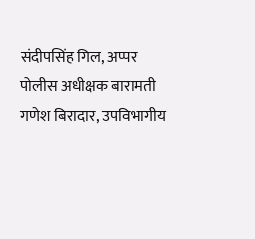संदीपसिंह गिल, अप्पर पोलीस अधीक्षक बारामती गणेश बिरादार, उपविभागीय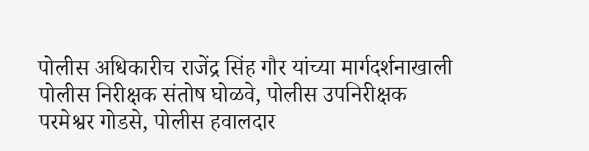पोलीस अधिकारीच राजेंद्र सिंह गौर यांच्या मार्गदर्शनाखाली पोलीस निरीक्षक संतोष घोळवे, पोलीस उपनिरीक्षक परमेश्वर गोडसे, पोलीस हवालदार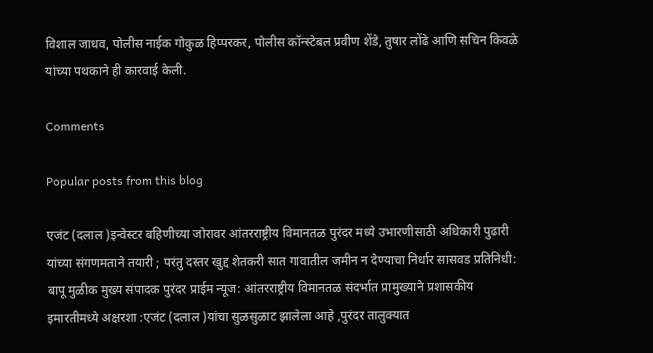विशाल जाधव, पोलीस नाईक गोकुळ हिप्परकर, पोलीस कॉन्स्टेबल प्रवीण शेंडे, तुषार लोंढे आणि सचिन किवळे यांच्या पथकाने ही कारवाई केली.

Comments

Popular posts from this blog

एजंट (दलाल )इन्वेस्टर बहिणीच्या जोरावर आंतरराष्ट्रीय विमानतळ पुरंदर मध्ये उभारणीसाठी अधिकारी पुढारी यांच्या संगणमताने तयारी ; परंतु दस्तर खुद्द शेतकरी सात गावातील जमीन न देण्याचा निर्धार सासवड प्रतिनिधी: बापू मुळीक मुख्य संपादक पुरंदर प्राईम न्यूज: आंतरराष्ट्रीय विमानतळ संदर्भात प्रामुख्याने प्रशासकीय इमारतीमध्ये अक्षरशा :एजंट (दलाल )यांचा सुळसुळाट झालेला आहे ,पुरंदर तालुक्यात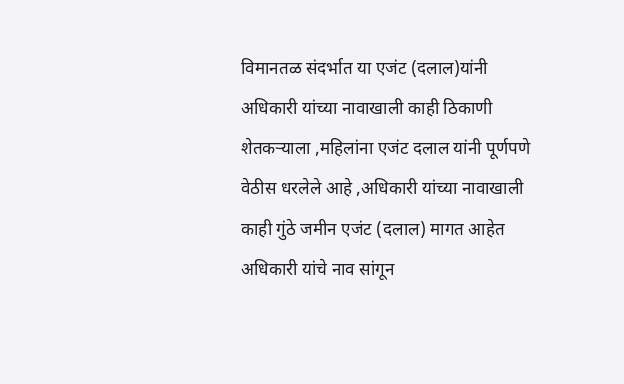विमानतळ संदर्भात या एजंट (दलाल)यांनी अधिकारी यांच्या नावाखाली काही ठिकाणी शेतकऱ्याला ,महिलांना एजंट दलाल यांनी पूर्णपणे वेठीस धरलेले आहे ,अधिकारी यांच्या नावाखाली काही गुंठे जमीन एजंट (दलाल) मागत आहेत अधिकारी यांचे नाव सांगून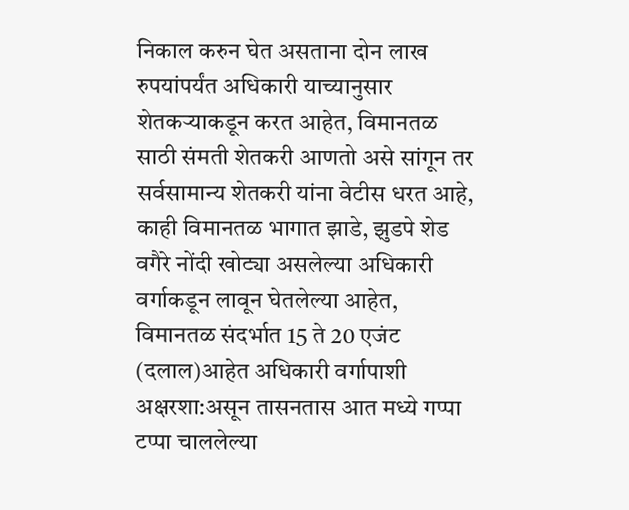निकाल करुन घेत असताना दोन लाख रुपयांपर्यंत अधिकारी याच्यानुसार शेतकऱ्याकडून करत आहेत, विमानतळ साठी संमती शेतकरी आणतो असे सांगून तर सर्वसामान्य शेतकरी यांना वेटीस धरत आहे, काही विमानतळ भागात झाडे, झुडपे शेड वगैरे नोंदी खोट्या असलेल्या अधिकारी वर्गाकडून लावून घेतलेल्या आहेत, विमानतळ संदर्भात 15 ते 20 एजंट (दलाल)आहेत अधिकारी वर्गापाशी अक्षरशा:असून तासनतास आत मध्ये गप्पा टप्पा चाललेल्या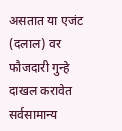असतात या एजंट (दलाल) वर फौजदारी गुन्हे दाखल करावेत सर्वसामान्य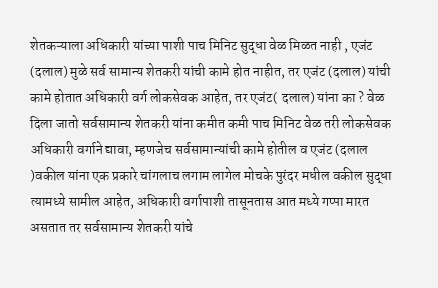शेतकऱ्याला अधिकारी यांच्या पाशी पाच मिनिट सुद्धा वेळ मिळत नाही , एजंट (दलाल) मुळे सर्व सामान्य शेतकरी यांची कामे होत नाहीत, तर एजंट (दलाल) यांची कामे होतात अधिकारी वर्ग लोकसेवक आहेत, तर एजंट( दलाल) यांना का ? वेळ दिला जातो सर्वसामान्य शेतकरी यांना कमीत कमी पाच मिनिट वेळ तरी लोकसेवक अधिकारी वर्गाने द्यावा, म्हणजेच सर्वसामान्यांची कामे होतील व एजंट (दलाल )वकील यांना एक प्रकारे चांगलाच लगाम लागेल मोचके पुरंदर मधील वकील सुद्धा त्यामध्ये सामील आहेत, अधिकारी वर्गापाशी तासूनतास आत मध्ये गप्पा मारत असतात तर सर्वसामान्य शेतकरी यांचे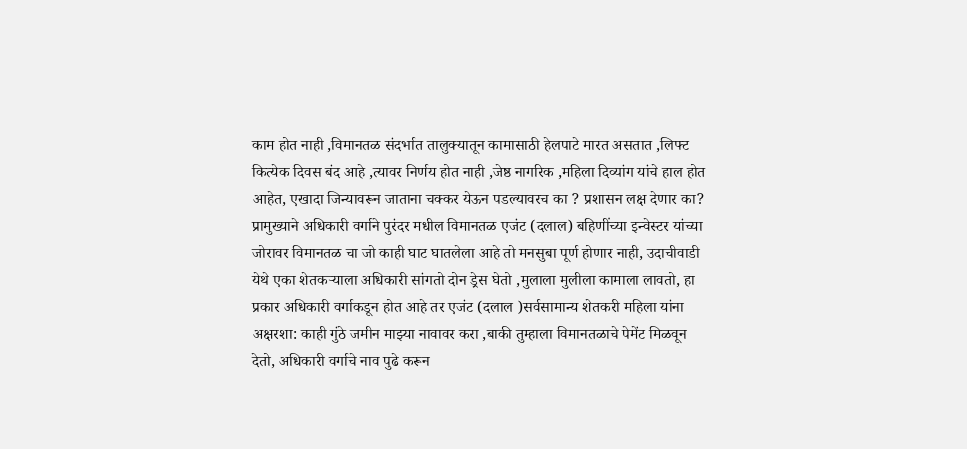काम होत नाही ,विमानतळ संदर्भात तालुक्यातून कामासाठी हेलपाटे मारत असतात ,लिफ्ट कित्येक दिवस बंद आहे ,त्यावर निर्णय होत नाही ,जेष्ठ नागरिक ,महिला दिव्यांग यांचे हाल होत आहेत, एखादा जिन्यावरून जाताना चक्कर येऊन पडल्यावरच का ? प्रशासन लक्ष देणार का? प्रामुख्याने अधिकारी वर्गाने पुरंदर मधील विमानतळ एजंट (दलाल) बहिणींच्या इन्वेस्टर यांच्या जोरावर विमानतळ चा जो काही घाट घातलेला आहे तो मनसुबा पूर्ण होणार नाही, उदाचीवाडी येथे एका शेतकऱ्याला अधिकारी सांगतो दोन ड्रेस घेतो ,मुलाला मुलीला कामाला लावतो, हा प्रकार अधिकारी वर्गाकडून होत आहे तर एजंट (दलाल )सर्वसामान्य शेतकरी महिला यांना अक्षरशा: काही गुंठे जमीन माझ्या नावावर करा ,बाकी तुम्हाला विमानतळाचे पेमेंट मिळवून देतो, अधिकारी वर्गाचे नाव पुढे करून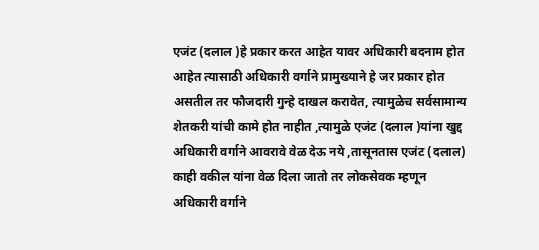एजंट (दलाल )हे प्रकार करत आहेत यावर अधिकारी बदनाम होत आहेत त्यासाठी अधिकारी वर्गाने प्रामुख्याने हे जर प्रकार होत असतील तर फौजदारी गुन्हे दाखल करावेत, त्यामुळेच सर्वसामान्य शेतकरी यांची कामे होत नाहीत ,त्यामुळे एजंट (दलाल )यांना खुद्द अधिकारी वर्गाने आवरावे वेळ देऊ नये ,तासूनतास एजंट (दलाल) काही वकील यांना वेळ दिला जातो तर लोकसेवक म्हणून अधिकारी वर्गाने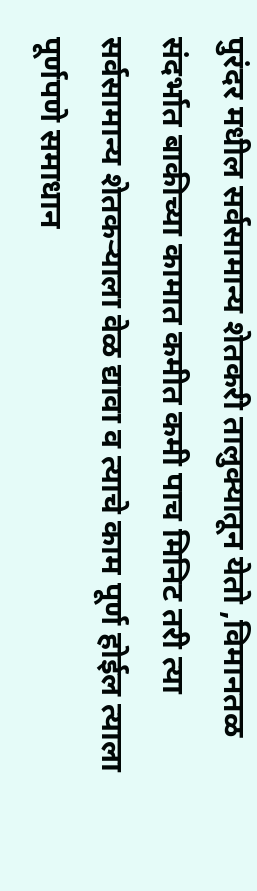पुरंदर मधील सर्वसामान्य शेतकरी तालुक्यातून येतो ,विमानतळ संदर्भात बाकीच्या कामात कमीत कमी पाच मिनिट तरी त्या सर्वसामान्य शेतकऱ्याला वेळ द्यावा व त्याचे काम पूर्ण होईल त्याला पूर्णपणे समाधान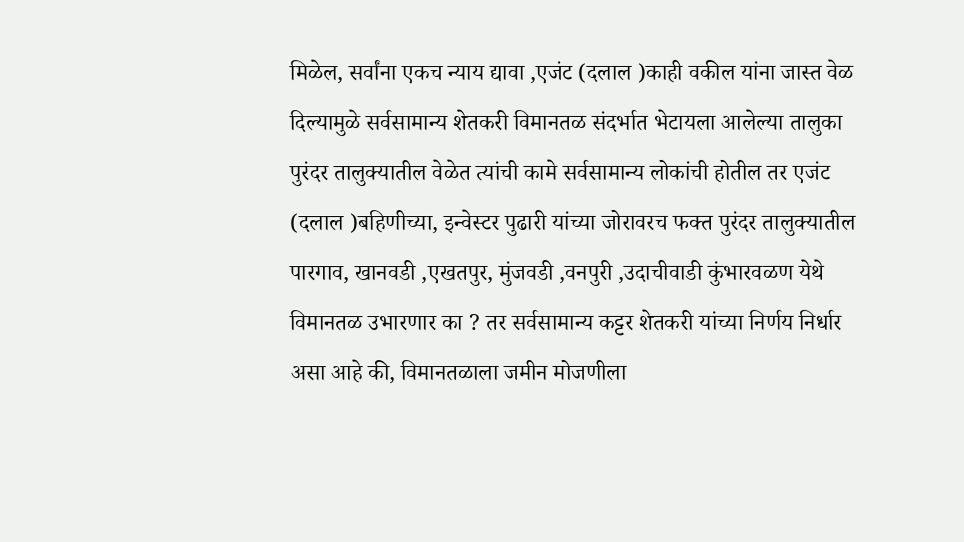मिळेल, सर्वांना एकच न्याय द्यावा ,एजंट (दलाल )काही वकील यांना जास्त वेळ दिल्यामुळे सर्वसामान्य शेतकरी विमानतळ संदर्भात भेटायला आलेल्या तालुका पुरंदर तालुक्यातील वेळेत त्यांची कामे सर्वसामान्य लोकांची होतील तर एजंट (दलाल )बहिणीच्या, इन्वेस्टर पुढारी यांच्या जोरावरच फक्त पुरंदर तालुक्यातील पारगाव, खानवडी ,एखतपुर, मुंजवडी ,वनपुरी ,उदाचीवाडी कुंभारवळण येथे विमानतळ उभारणार का ? तर सर्वसामान्य कट्टर शेतकरी यांच्या निर्णय निर्धार असा आहे की, विमानतळाला जमीन मोजणीला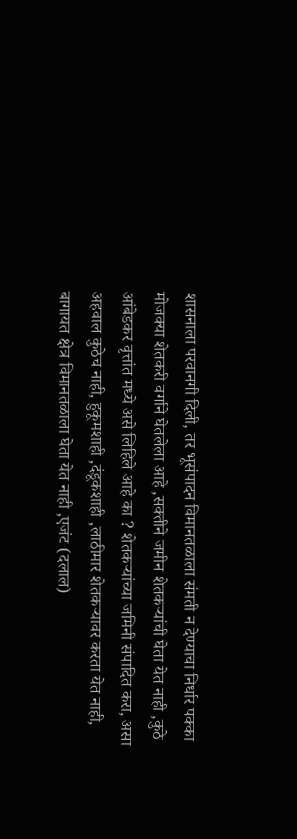शासनाला परवानगी दिली, तर भूसंपादन विमानतळाला संमती न देण्याचा निर्धार पक्का मोजक्या शेतकरी वर्गाने घेतलेला आहे ,सक्तीने जमीन शेतकऱ्यांची घेता येत नाही ,कुठे आंबेडकर वृत्तांत मध्ये असे लिहिले आहे का ? शेतकऱ्यांच्या जमिनी संपादित करा, असा अहवाल कुठेच नाही, हुकूमशाही ,दंडूकशाही ,लाठीमार शेतकऱ्यावर करता येत नाही, बागायत क्षेत्र विमानतळाला घेता येत नाही ,एजंट (दलाल)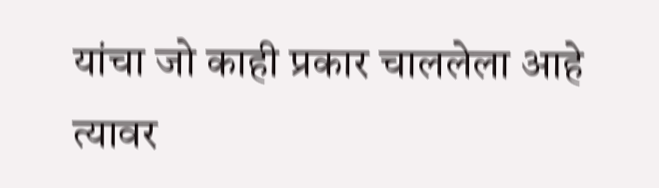यांचा जो काही प्रकार चाललेला आहे त्यावर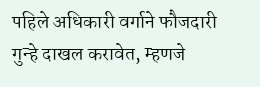पहिले अधिकारी वर्गाने फौजदारी गुन्हे दाखल करावेत, म्हणजे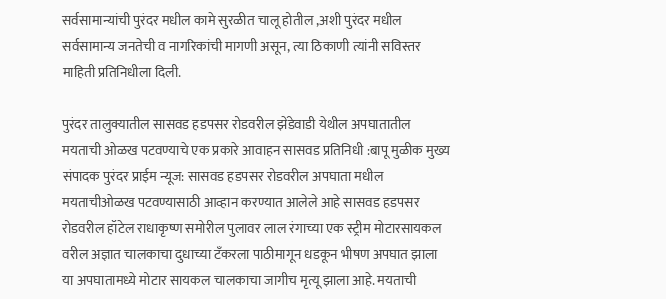सर्वसामान्यांची पुरंदर मधील कामे सुरळीत चालू होतील ,अशी पुरंदर मधील सर्वसामान्य जनतेची व नागरिकांची मागणी असून, त्या ठिकाणी त्यांनी सविस्तर माहिती प्रतिनिधीला दिली.

पुरंदर तालुक्यातील सासवड हडपसर रोडवरील झेंडेवाडी येथील अपघातातील मयताची ओळख पटवण्याचे एक प्रकारे आवाहन सासवड प्रतिनिधी :बापू मुळीक मुख्य संपादक पुरंदर प्राईम न्यूज: सासवड हडपसर रोडवरील अपघाता मधील मयताचीओळख पटवण्यासाठी आव्हान करण्यात आलेले आहे सासवड हडपसर रोडवरील हॉटेल राधाकृष्ण समोरील पुलावर लाल रंगाच्या एक स्ट्रीम मोटारसायकल वरील अज्ञात चालकाचा दुधाच्या टँकरला पाठीमागून धडकून भीषण अपघात झाला या अपघातामध्ये मोटार सायकल चालकाचा जागीच मृत्यू झाला आहे. मयताची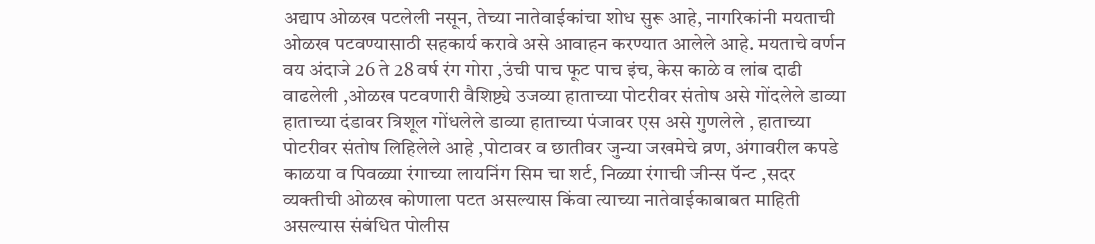अद्याप ओळख पटलेली नसून, तेच्या नातेवाईकांचा शोध सुरू आहे, नागरिकांनी मयताची ओळख पटवण्यासाठी सहकार्य करावे असे आवाहन करण्यात आलेले आहे. मयताचे वर्णन वय अंदाजे 26 ते 28 वर्ष रंग गोरा ,उंची पाच फूट पाच इंच, केस काळे व लांब दाढी वाढलेली ,ओळख पटवणारी वैशिष्ट्ये उजव्या हाताच्या पोटरीवर संतोष असे गोंदलेले डाव्या हाताच्या दंडावर त्रिशूल गोंधलेले डाव्या हाताच्या पंजावर एस असे गुणलेले , हाताच्या पोटरीवर संतोष लिहिलेले आहे ,पोटावर व छातीवर जुन्या जखमेचे व्रण, अंगावरील कपडे काळया व पिवळ्या रंगाच्या लायनिंग सिम चा शर्ट, निळ्या रंगाची जीन्स पॅन्ट ,सदर व्यक्तीची ओळख कोणाला पटत असल्यास किंवा त्याच्या नातेवाईकाबाबत माहिती असल्यास संबंधित पोलीस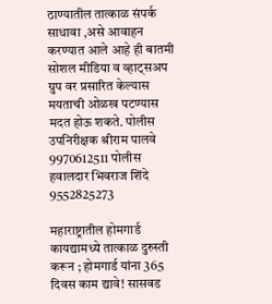ठाण्यातील तात्काळ संपर्क साधावा ,असे आवाहन करण्यात आले आहे ही बातमी सोशल मीडिया व व्हाट्सअप ग्रुप वर प्रसारित केल्यास मयताची ओळख पटण्यास मदत होऊ शकते. पोलीस उपनिरीक्षक श्रीराम पालवे 9970612511 पोलीस हवालदार भिवराज शिंदे 9552825273

महाराष्ट्रातील होमगार्ड कायद्यामध्ये तात्काळ दुरुस्ती करून ; होमगार्ड यांना 365 दिवस काम द्यावे! सासवड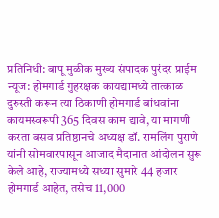प्रतिनिधी: बापू मुळीक मुख्य संपादक पुरंदर प्राईम न्यूज: होमगार्ड गुहरक्षक कायद्यामध्ये तात्काळ दुरुस्ती करून त्या ठिकाणी होमगार्ड बांधवांना कायमस्वरूपी 365 दिवस काम द्यावे, या मागणी करता बसव प्रतिष्ठानचे अध्यक्ष डॉ. रामलिंग पुराणे यांनी सोमवारपासून आजाद मैदानात आंदोलन सुरू केले आहे, राज्यामध्ये सध्या सुमारे 44 हजार होमगार्ड आहेत, तसेच 11,000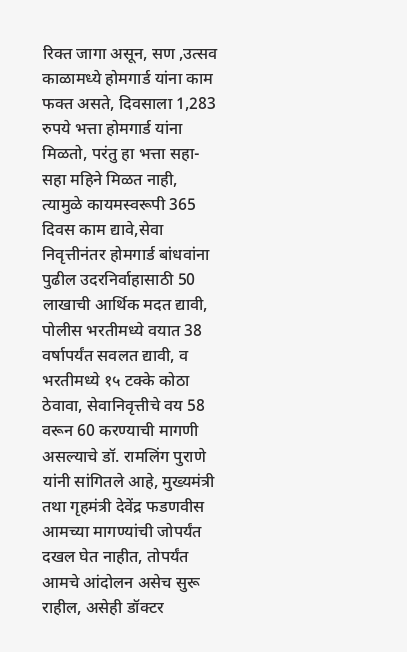रिक्त जागा असून, सण ,उत्सव काळामध्ये होमगार्ड यांना काम फक्त असते, दिवसाला 1,283 रुपये भत्ता होमगार्ड यांना मिळतो, परंतु हा भत्ता सहा-सहा महिने मिळत नाही, त्यामुळे कायमस्वरूपी 365 दिवस काम द्यावे,सेवा निवृत्तीनंतर होमगार्ड बांधवांना पुढील उदरनिर्वाहासाठी 50 लाखाची आर्थिक मदत द्यावी, पोलीस भरतीमध्ये वयात 38 वर्षापर्यंत सवलत द्यावी, व भरतीमध्ये १५ टक्के कोठा ठेवावा, सेवानिवृत्तीचे वय 58 वरून 60 करण्याची मागणी असल्याचे डॉ. रामलिंग पुराणे यांनी सांगितले आहे, मुख्यमंत्री तथा गृहमंत्री देवेंद्र फडणवीस आमच्या मागण्यांची जोपर्यंत दखल घेत नाहीत, तोपर्यंत आमचे आंदोलन असेच सुरू राहील, असेही डॉक्टर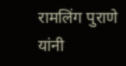रामलिंग पुराणे यांनी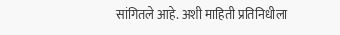सांगितले आहे. अशी माहिती प्रतिनिधीला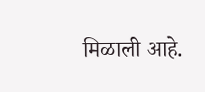मिळाली आहे.